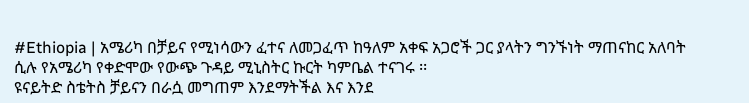#Ethiopia | አሜሪካ በቻይና የሚነሳውን ፈተና ለመጋፈጥ ከዓለም አቀፍ አጋሮች ጋር ያላትን ግንኙነት ማጠናከር አለባት ሲሉ የአሜሪካ የቀድሞው የውጭ ጉዳይ ሚኒስትር ኩርት ካምቤል ተናገሩ ፡፡
ዩናይትድ ስቴትስ ቻይናን በራሷ መግጠም እንደማትችል እና እንደ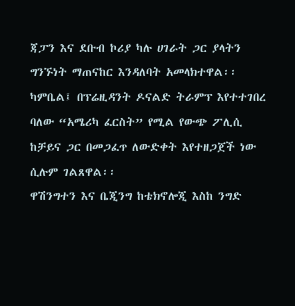ጃፓን እና ደቡብ ኮሪያ ካሉ ሀገራት ጋር ያላትን ግንኙነት ማጠናከር እንዳለባት አመላክተዋል፡፡
ካምቤል፤ በፕሬዚዳንት ዶናልድ ትራምፕ እየተተገበረ ባለው “አሜሪካ ፈርስት” የሚል የውጭ ፖሊሲ ከቻይና ጋር በመጋፈጥ ለውድቀት እየተዘጋጀች ነው ሲሉም ገልጸዋል፡፡
ዋሽንግተን እና ቤጂንግ ከቴክኖሎጂ እስከ ንግድ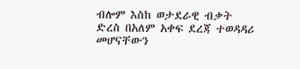ብሎም እስከ ወታደራዊ ብቃት ድረስ በአለም አቀፍ ደረጃ ተወዳዳሪ መሆናቸውን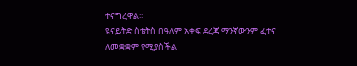ተናግረዋል፡፡
ዩናይትድ ስቴትስ በዓለም አቀፍ ደረጃ ማንኛውንም ፈተና ለመቋቋም የሚያስችል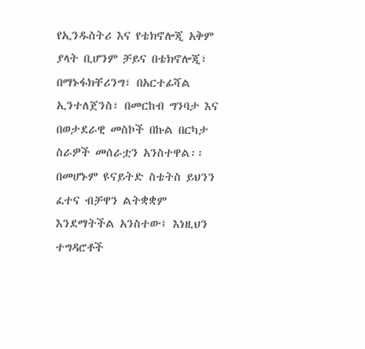የኢንዱስትሪ እና የቴክኖሎጂ አቅም ያላት ቢሆንም ቻይና በቴክኖሎጂ፣ በማኑፋክቸሪንግ፣ በአርተፊሻል ኢንተለጀንስ፣ በመርከብ ግንባታ እና በወታደራዊ መስኮች በኩል በርካታ ስራዎች መሰራቷን አንስተዋል፡፡
በመሆኑም ዩናይትድ ስቴትስ ይህንን ፈተና ብቻዋን ልትቋቋም እንደማትችል አንስተው፤ እነዚህን ተግዳሮቶች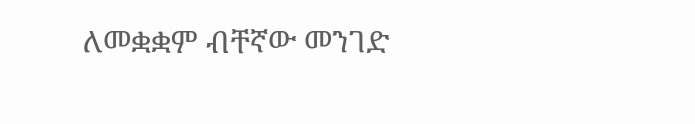ለመቋቋም ብቸኛው መንገድ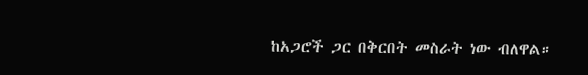ከአጋሮች ጋር በቅርበት መስራት ነው ብለዋል።